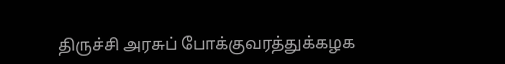திருச்சி அரசுப் போக்குவரத்துக்கழக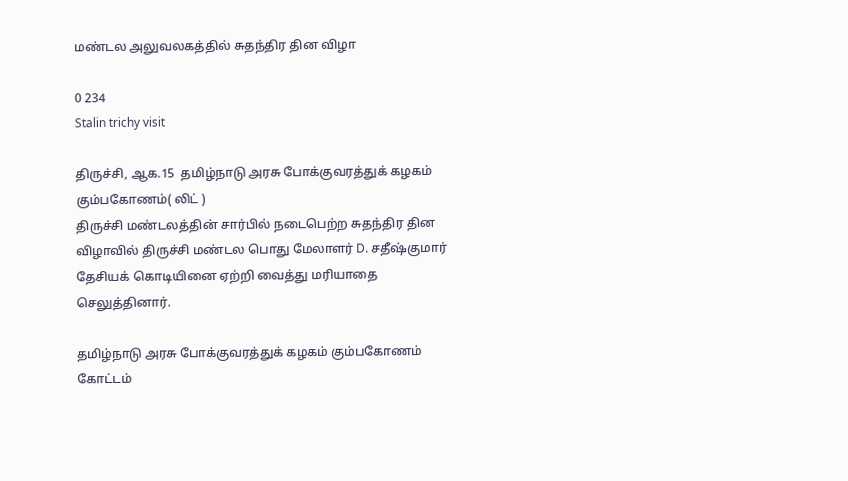மண்டல அலுவலகத்தில் சுதந்திர தின விழா

0 234
Stalin trichy visit

திருச்சி, ஆக.15  தமிழ்நாடு அரசு போக்குவரத்துக் கழகம் கும்பகோணம்( லிட் )
திருச்சி மண்டலத்தின் சார்பில் நடைபெற்ற சுதந்திர தின விழாவில் திருச்சி மண்டல பொது மேலாளர் D. சதீஷ்குமார்  தேசியக் கொடியினை ஏற்றி வைத்து மரியாதை செலுத்தினார்.

தமிழ்நாடு அரசு போக்குவரத்துக் கழகம் கும்பகோணம் கோட்டம்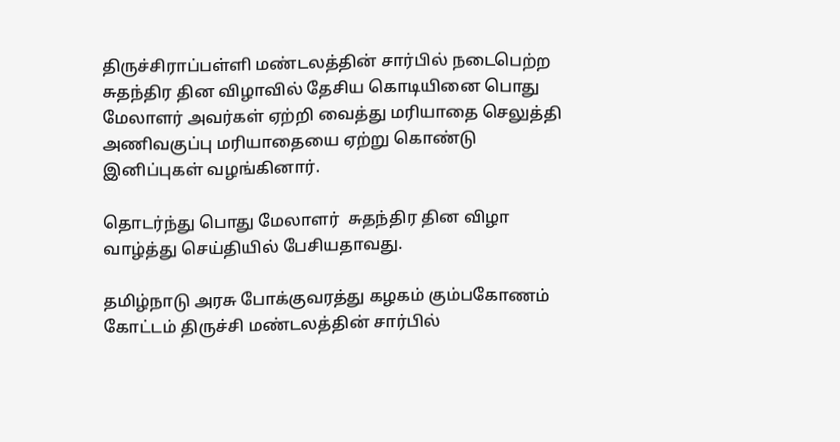திருச்சிராப்பள்ளி மண்டலத்தின் சார்பில் நடைபெற்ற சுதந்திர தின விழாவில் தேசிய கொடியினை பொது மேலாளர் அவர்கள் ஏற்றி வைத்து மரியாதை செலுத்தி அணிவகுப்பு மரியாதையை ஏற்று கொண்டு இனிப்புகள் வழங்கினார்.

தொடர்ந்து பொது மேலாளர்  சுதந்திர தின விழா வாழ்த்து செய்தியில் பேசியதாவது.

தமிழ்நாடு அரசு போக்குவரத்து கழகம் கும்பகோணம் கோட்டம் திருச்சி மண்டலத்தின் சார்பில்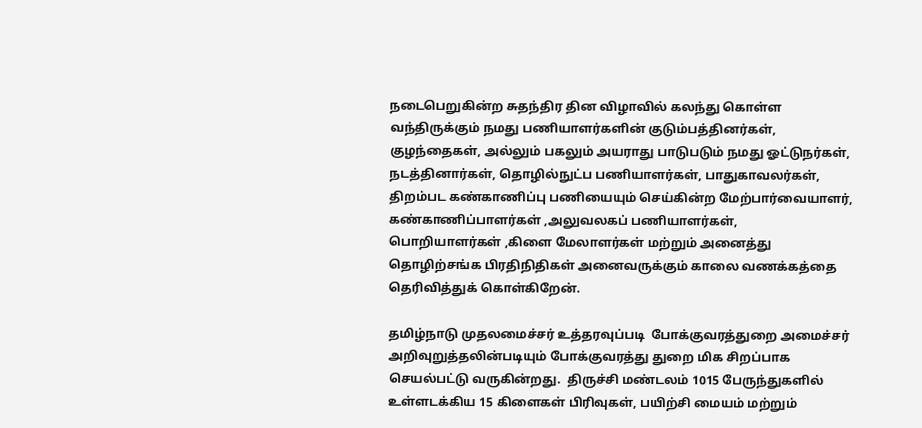நடைபெறுகின்ற சுதந்திர தின விழாவில் கலந்து கொள்ள வந்திருக்கும் நமது பணியாளர்களின் குடும்பத்தினர்கள், குழந்தைகள், அல்லும் பகலும் அயராது பாடுபடும் நமது ஓட்டுநர்கள், நடத்தினார்கள், தொழில்நுட்ப பணியாளர்கள், பாதுகாவலர்கள், திறம்பட கண்காணிப்பு பணியையும் செய்கின்ற மேற்பார்வையாளர், கண்காணிப்பாளர்கள் ,அலுவலகப் பணியாளர்கள், பொறியாளர்கள் ,கிளை மேலாளர்கள் மற்றும் அனைத்து தொழிற்சங்க பிரதிநிதிகள் அனைவருக்கும் காலை வணக்கத்தை தெரிவித்துக் கொள்கிறேன்.

தமிழ்நாடு முதலமைச்சர் உத்தரவுப்படி  போக்குவரத்துறை அமைச்சர் அறிவுறுத்தலின்படியும் போக்குவரத்து துறை மிக சிறப்பாக செயல்பட்டு வருகின்றது.  திருச்சி மண்டலம் 1015 பேருந்துகளில் உள்ளடக்கிய 15 கிளைகள் பிரிவுகள், பயிற்சி மையம் மற்றும்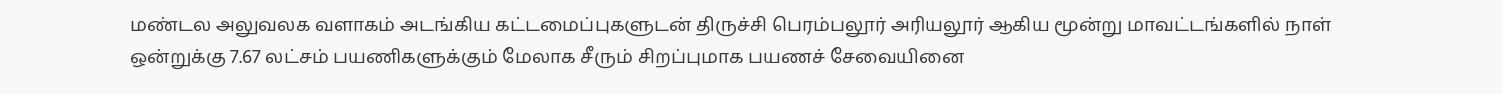மண்டல அலுவலக வளாகம் அடங்கிய கட்டமைப்புகளுடன் திருச்சி பெரம்பலூர் அரியலூர் ஆகிய மூன்று மாவட்டங்களில் நாள் ஒன்றுக்கு 7.67 லட்சம் பயணிகளுக்கும் மேலாக சீரும் சிறப்புமாக பயணச் சேவையினை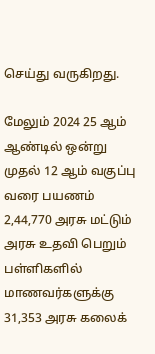செய்து வருகிறது.

மேலும் 2024 25 ஆம் ஆண்டில் ஒன்று முதல் 12 ஆம் வகுப்பு வரை பயணம் 2,44,770 அரசு மட்டும் அரசு உதவி பெறும் பள்ளிகளில் மாணவர்களுக்கு 31,353 அரசு கலைக்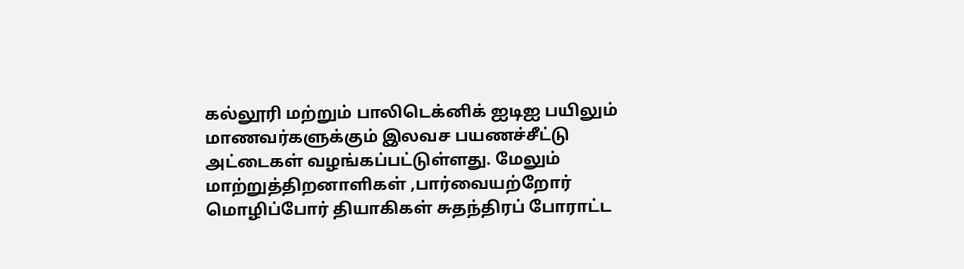கல்லூரி மற்றும் பாலிடெக்னிக் ஐடிஐ பயிலும் மாணவர்களுக்கும் இலவச பயணச்சீட்டு அட்டைகள் வழங்கப்பட்டுள்ளது. மேலும் மாற்றுத்திறனாளிகள் ,பார்வையற்றோர் மொழிப்போர் தியாகிகள் சுதந்திரப் போராட்ட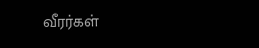வீரர்கள்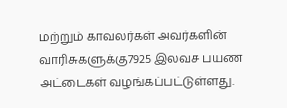மற்றும் காவலர்கள் அவர்களின் வாரிசுகளுக்கு7925 இலவச பயண அட்டைகள் வழங்கப்பட்டுள்ளது.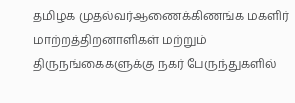தமிழக முதல்வர்ஆணைக்கிணங்க மகளிர் மாற்றத்திறனாளிகள் மற்றும் திருநங்கைகளுக்கு நகர் பேருந்துகளில்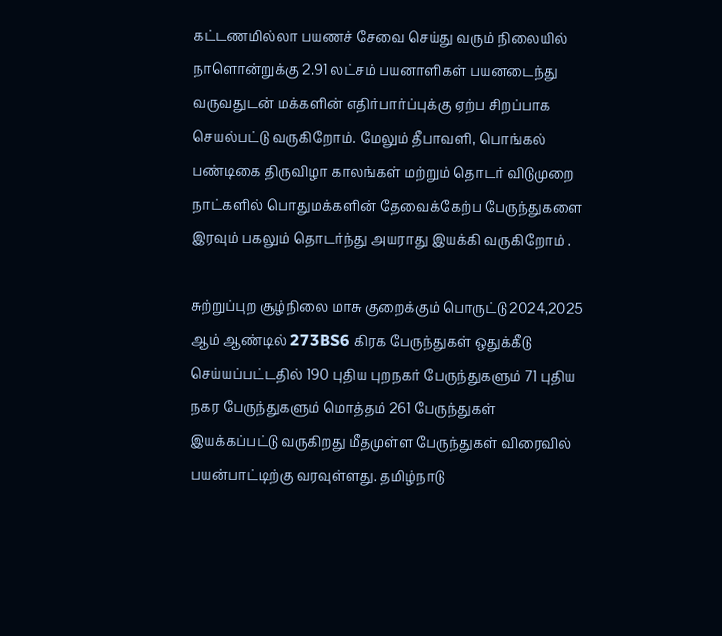கட்டணமில்லா பயணச் சேவை செய்து வரும் நிலையில் நாளொன்றுக்கு 2.91 லட்சம் பயனாளிகள் பயனடைந்து வருவதுடன் மக்களின் எதிர்பார்ப்புக்கு ஏற்ப சிறப்பாக செயல்பட்டு வருகிறோம். மேலும் தீபாவளி, பொங்கல் பண்டிகை திருவிழா காலங்கள் மற்றும் தொடர் விடுமுறை நாட்களில் பொதுமக்களின் தேவைக்கேற்ப பேருந்துகளை இரவும் பகலும் தொடர்ந்து அயராது இயக்கி வருகிறோம் .

சுற்றுப்புற சூழ்நிலை மாசு குறைக்கும் பொருட்டு 2024,2025 ஆம் ஆண்டில் 273BS6 கிரக பேருந்துகள் ஒதுக்கீடு செய்யப்பட்டதில் 190 புதிய புறநகர் பேருந்துகளும் 71 புதிய நகர பேருந்துகளும் மொத்தம் 261 பேருந்துகள் இயக்கப்பட்டு வருகிறது மீதமுள்ள பேருந்துகள் விரைவில் பயன்பாட்டிற்கு வரவுள்ளது. தமிழ்நாடு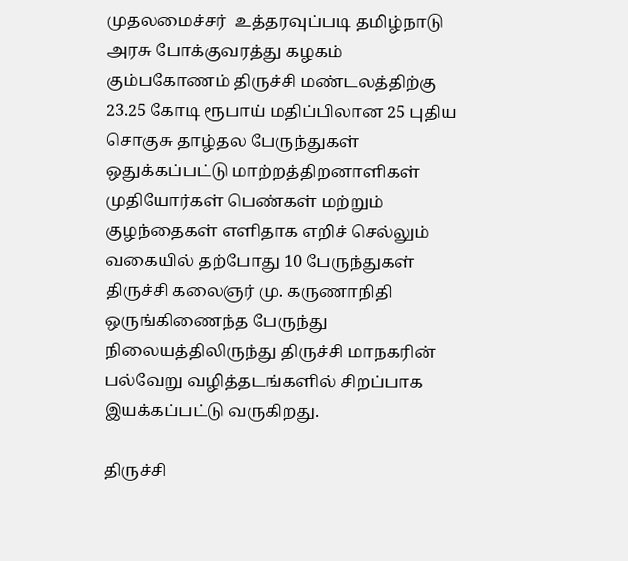முதலமைச்சர்  உத்தரவுப்படி தமிழ்நாடு அரசு போக்குவரத்து கழகம் கும்பகோணம் திருச்சி மண்டலத்திற்கு 23.25 கோடி ரூபாய் மதிப்பிலான 25 புதிய சொகுசு தாழ்தல பேருந்துகள் ஒதுக்கப்பட்டு மாற்றத்திறனாளிகள் முதியோர்கள் பெண்கள் மற்றும் குழந்தைகள் எளிதாக எறிச் செல்லும் வகையில் தற்போது 10 பேருந்துகள் திருச்சி கலைஞர் மு. கருணாநிதி ஒருங்கிணைந்த பேருந்து நிலையத்திலிருந்து திருச்சி மாநகரின் பல்வேறு வழித்தடங்களில் சிறப்பாக இயக்கப்பட்டு வருகிறது.

திருச்சி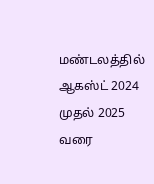மண்டலத்தில் ஆகஸ்ட் 2024 முதல் 2025 வரை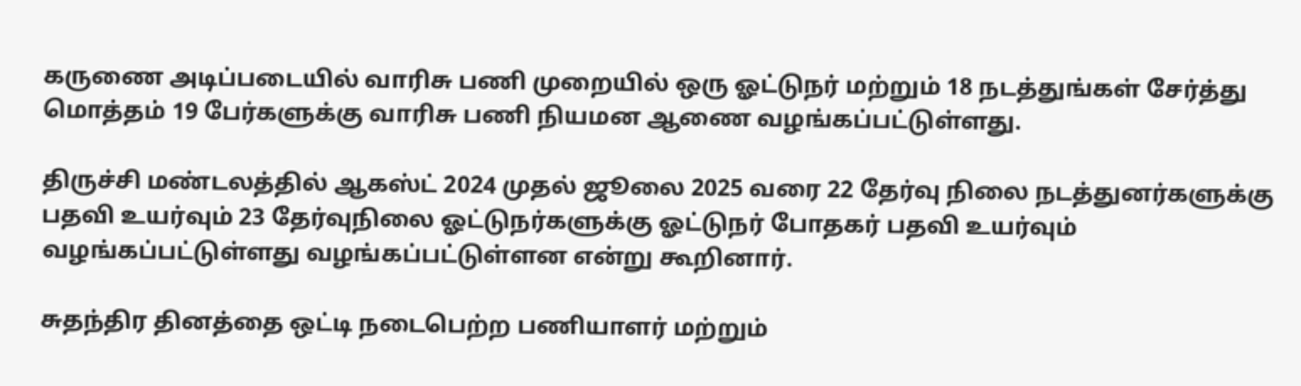கருணை அடிப்படையில் வாரிசு பணி முறையில் ஒரு ஓட்டுநர் மற்றும் 18 நடத்துங்கள் சேர்த்து மொத்தம் 19 பேர்களுக்கு வாரிசு பணி நியமன ஆணை வழங்கப்பட்டுள்ளது.

திருச்சி மண்டலத்தில் ஆகஸ்ட் 2024 முதல் ஜூலை 2025 வரை 22 தேர்வு நிலை நடத்துனர்களுக்கு பதவி உயர்வும் 23 தேர்வுநிலை ஓட்டுநர்களுக்கு ஓட்டுநர் போதகர் பதவி உயர்வும் வழங்கப்பட்டுள்ளது வழங்கப்பட்டுள்ளன என்று கூறினார்.

சுதந்திர தினத்தை ஒட்டி நடைபெற்ற பணியாளர் மற்றும்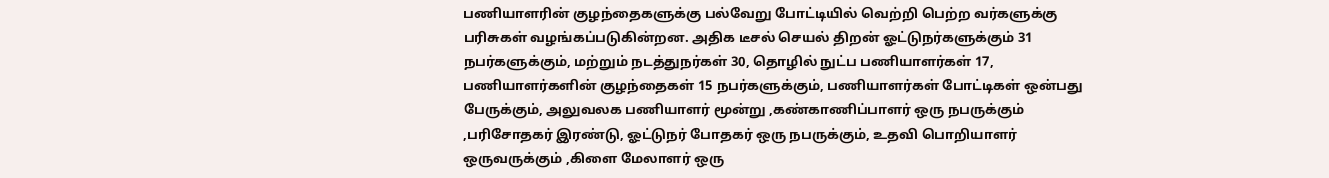பணியாளரின் குழந்தைகளுக்கு பல்வேறு போட்டியில் வெற்றி பெற்ற வர்களுக்கு பரிசுகள் வழங்கப்படுகின்றன. அதிக டீசல் செயல் திறன் ஓட்டுநர்களுக்கும் 31 நபர்களுக்கும், மற்றும் நடத்துநர்கள் 30, தொழில் நுட்ப பணியாளர்கள் 17, பணியாளர்களின் குழந்தைகள் 15 நபர்களுக்கும், பணியாளர்கள் போட்டிகள் ஒன்பது பேருக்கும், அலுவலக பணியாளர் மூன்று ,கண்காணிப்பாளர் ஒரு நபருக்கும் ,பரிசோதகர் இரண்டு, ஓட்டுநர் போதகர் ஒரு நபருக்கும், உதவி பொறியாளர் ஒருவருக்கும் ,கிளை மேலாளர் ஒரு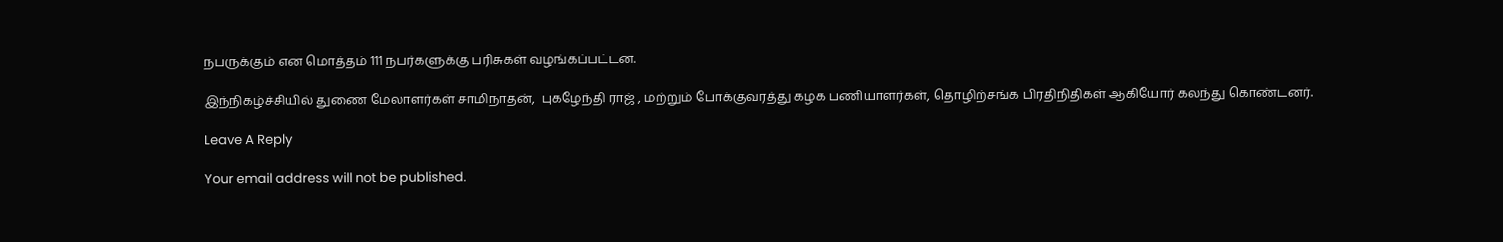நபருக்கும் என மொத்தம் 111 நபர்களுக்கு பரிசுகள் வழங்கப்பட்டன.

இந்நிகழ்ச்சியில் துணை மேலாளர்கள் சாமிநாதன்,  புகழேந்தி ராஜ் , மற்றும் போக்குவரத்து கழக பணியாளர்கள், தொழிற்சங்க பிரதிநிதிகள் ஆகியோர் கலந்து கொண்டனர்.

Leave A Reply

Your email address will not be published.